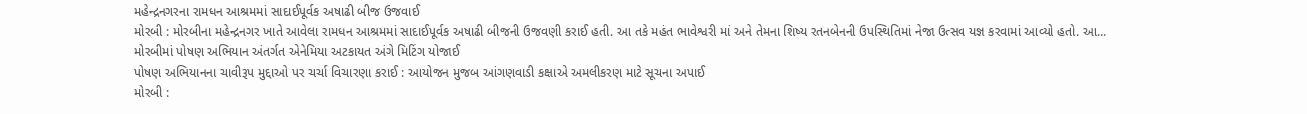મહેન્દ્રનગરના રામધન આશ્રમમાં સાદાઈપૂર્વક અષાઢી બીજ ઉજવાઈ
મોરબી : મોરબીના મહેન્દ્રનગર ખાતે આવેલા રામધન આશ્રમમાં સાદાઈપૂર્વક અષાઢી બીજની ઉજવણી કરાઈ હતી. આ તકે મહંત ભાવેશ્વરી માં અને તેમના શિષ્ય રતનબેનની ઉપસ્થિતિમાં નેજા ઉત્સવ યજ્ઞ કરવામાં આવ્યો હતો. આ...
મોરબીમાં પોષણ અભિયાન અંતર્ગત એનેમિયા અટકાયત અંગે મિટિંગ યોજાઈ
પોષણ અભિયાનના ચાવીરૂપ મુદ્દાઓ પર ચર્ચા વિચારણા કરાઈ : આયોજન મુજબ આંગણવાડી કક્ષાએ અમલીકરણ માટે સૂચના અપાઈ
મોરબી :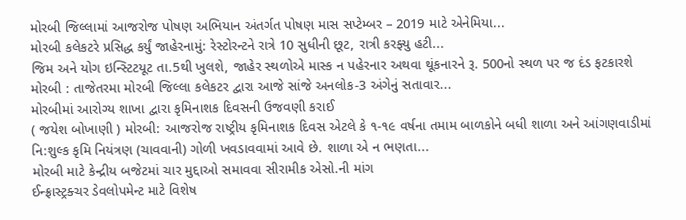મોરબી જિલ્લામાં આજરોજ પોષણ અભિયાન અંતર્ગત પોષણ માસ સપ્ટેમ્બર – 2019 માટે એનેમિયા...
મોરબી કલેકટરે પ્રસિદ્ધ કર્યું જાહેરનામું: રેસ્ટોરન્ટને રાત્રે 10 સુધીની છૂટ, રાત્રી કરફ્યુ હટી...
જિમ અને યોગ ઇન્સ્ટિટયૂટ તા.5થી ખુલશે, જાહેર સ્થળોએ માસ્ક ન પહેરનાર અથવા થૂંકનારને રૂ. 500નો સ્થળ પર જ દંડ ફટકારશે
મોરબી : તાજેતરમા મોરબી જિલ્લા કલેકટર દ્વારા આજે સાંજે અનલોક-3 અંગેનું સતાવાર...
મોરબીમાં આરોગ્ય શાખા દ્વારા કૃમિનાશક દિવસની ઉજવણી કરાઈ
( જયેશ બોખાણી ) મોરબી: આજરોજ રાષ્ટ્રીય કૃમિનાશક દિવસ એટલે કે ૧-૧૯ વર્ષના તમામ બાળકોને બધી શાળા અને આંગણવાડીમાં નિ:શુલ્ક કૃમિ નિયંત્રણ (ચાવવાની) ગોળી ખવડાવવામાં આવે છે. શાળા એ ન ભણતા...
મોરબી માટે કેન્દ્રીય બજેટમાં ચાર મુદ્દાઓ સમાવવા સીરામીક એસો.ની માંગ
ઈન્ફ્રાસ્ટ્રક્ચર ડેવલોપમેન્ટ માટે વિશેષ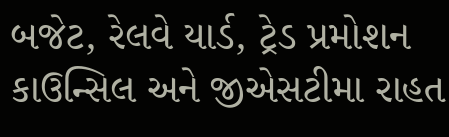બજેટ, રેલવે યાર્ડ, ટ્રેડ પ્રમોશન કાઉન્સિલ અને જીએસટીમા રાહત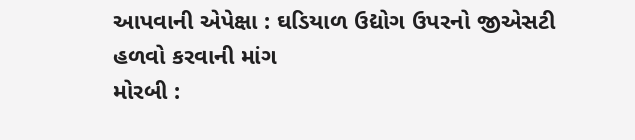આપવાની એપેક્ષા : ઘડિયાળ ઉદ્યોગ ઉપરનો જીએસટી હળવો કરવાની માંગ
મોરબી :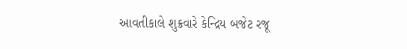આવતીકાલે શુક્રવારે કેન્દ્રિય બજેટ રજૂ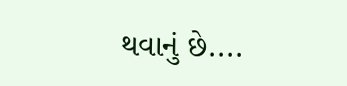થવાનું છે....